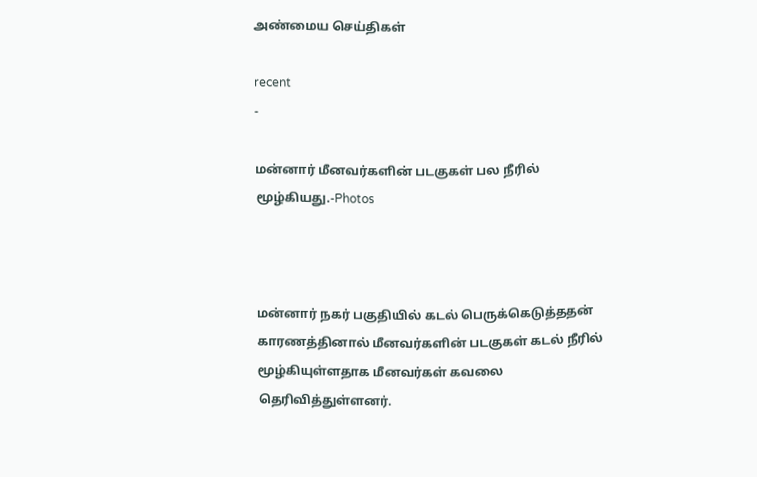அண்மைய செய்திகள்

recent
-

மன்னார் மீனவர்களின் படகுகள் பல நீரில் மூழ்கியது.-Photos



மன்னார் நகர் பகுதியில் கடல் பெருக்கெடுத்ததன் காரணத்தினால் மீனவர்களின் படகுகள் கடல் நீரில் மூழ்கியுள்ளதாக மீனவர்கள் கவலை தெரிவித்துள்ளனர்.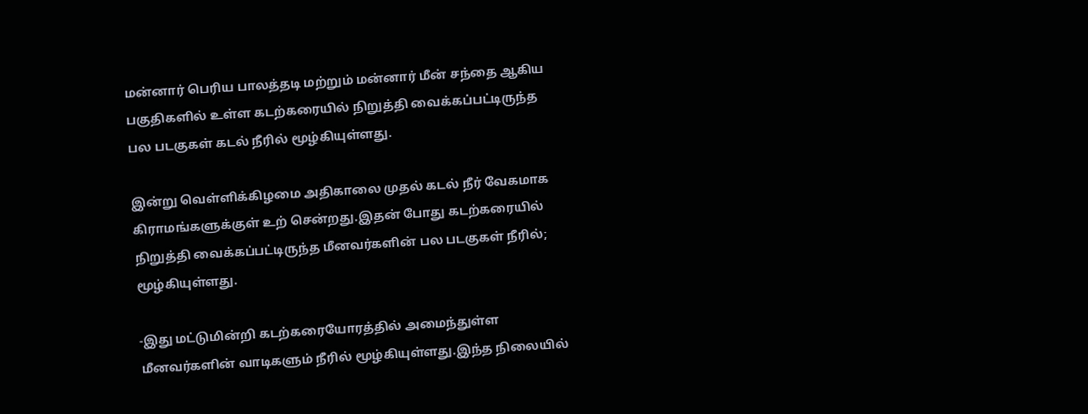மன்னார் பெரிய பாலத்தடி மற்றும் மன்னார் மீன் சந்தை ஆகிய பகுதிகளில் உள்ள கடற்கரையில் நிறுத்தி வைக்கப்பட்டிருந்த பல படகுகள் கடல் நீரில் மூழ்கியுள்ளது.

இன்று வெள்ளிக்கிழமை அதிகாலை முதல் கடல் நீர் வேகமாக கிராமங்களுக்குள் உற் சென்றது.இதன் போது கடற்கரையில் நிறுத்தி வைக்கப்பட்டிருந்த மீனவர்களின் பல படகுகள் நீரில்; மூழ்கியுள்ளது.

-இது மட்டுமின்றி கடற்கரையோரத்தில் அமைந்துள்ள மீனவர்களின் வாடிகளும் நீரில் மூழ்கியுள்ளது.இந்த நிலையில்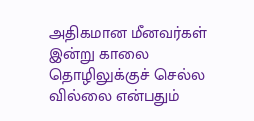அதிகமான மீனவர்கள் இன்று காலை தொழிலுக்குச் செல்ல வில்லை என்பதும்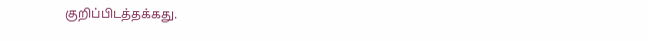குறிப்பிடத்தக்கது.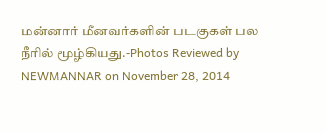மன்னார் மீனவர்களின் படகுகள் பல நீரில் மூழ்கியது.-Photos Reviewed by NEWMANNAR on November 28, 2014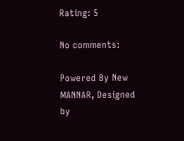Rating: 5

No comments:

Powered By New MANNAR, Designed by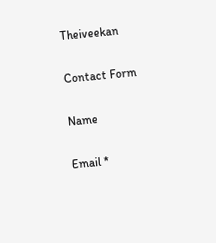Theiveekan

Contact Form

Name

Email *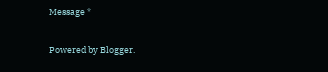Message *

Powered by Blogger.